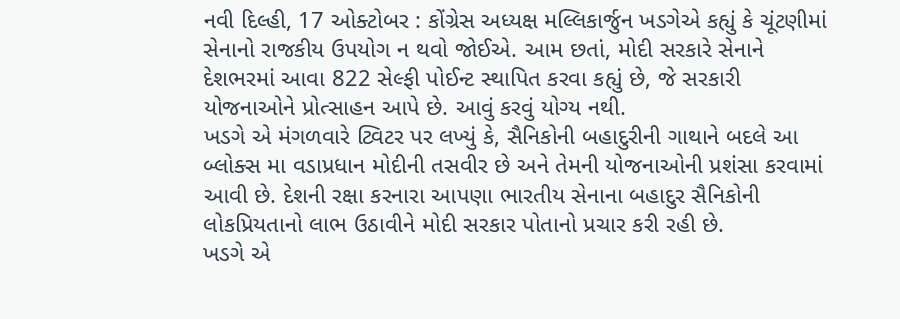નવી દિલ્હી, 17 ઓક્ટોબર : કોંગ્રેસ અધ્યક્ષ મલ્લિકાર્જુન ખડગેએ કહ્યું કે ચૂંટણીમાં સેનાનો રાજકીય ઉપયોગ ન થવો જોઈએ. આમ છતાં, મોદી સરકારે સેનાને દેશભરમાં આવા 822 સેલ્ફી પોઈન્ટ સ્થાપિત કરવા કહ્યું છે, જે સરકારી યોજનાઓને પ્રોત્સાહન આપે છે. આવું કરવું યોગ્ય નથી.
ખડગે એ મંગળવારે ટ્વિટર પર લખ્યું કે, સૈનિકોની બહાદુરીની ગાથાને બદલે આ બ્લોક્સ મા વડાપ્રધાન મોદીની તસવીર છે અને તેમની યોજનાઓની પ્રશંસા કરવામાં આવી છે. દેશની રક્ષા કરનારા આપણા ભારતીય સેનાના બહાદુર સૈનિકોની લોકપ્રિયતાનો લાભ ઉઠાવીને મોદી સરકાર પોતાનો પ્રચાર કરી રહી છે.
ખડગે એ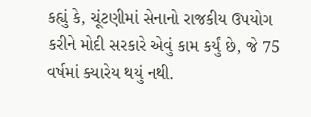કહ્યું કે, ચૂંટણીમાં સેનાનો રાજકીય ઉપયોગ કરીને મોદી સરકારે એવું કામ કર્યું છે, જે 75 વર્ષમાં ક્યારેય થયું નથી.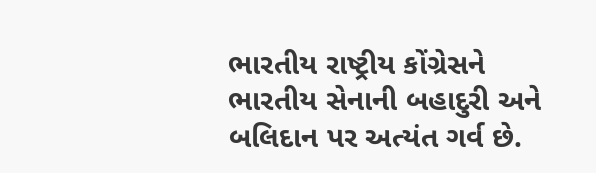ભારતીય રાષ્ટ્રીય કોંગ્રેસને ભારતીય સેનાની બહાદુરી અને બલિદાન પર અત્યંત ગર્વ છે.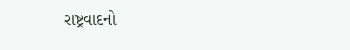રાષ્ટ્રવાદનો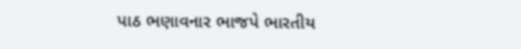પાઠ ભણાવનાર ભાજપે ભારતીય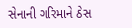સેનાની ગરિમાને ઠેસ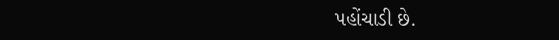પહોંચાડી છે.